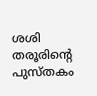ശശി തരൂരിന്‍റെ പുസ്‌തകം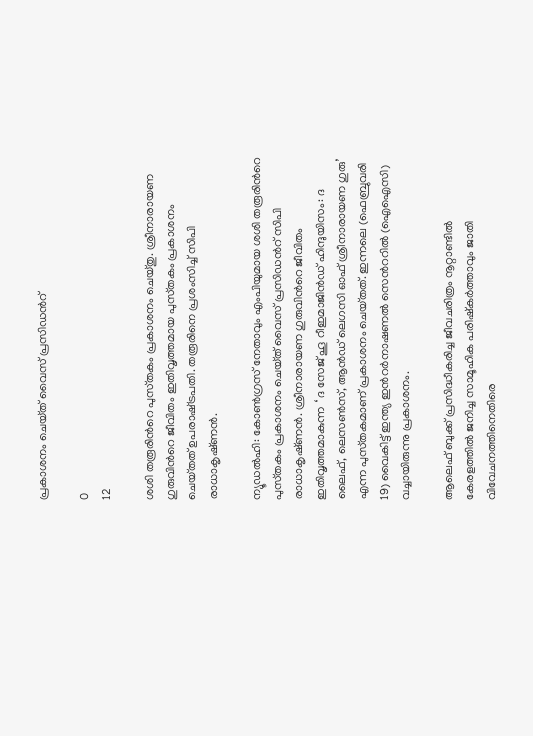പ്രകാശനം ചെയ്‌ത് വൈസ് പ്രസിഡന്‍റ്

0
12

ശശി തരൂരിന്‍റെ പുസ്‌തകം പ്രകാശനം ചെയ്‌തു. ശ്രീനാരായണ ഗുരുവിന്‍റെ ജീവിതം ഇതിവൃത്തമായ പുസ്‌തകം പ്രകാശനം ചെയ്‌തത് ഉപരാഷ്‌ട്രപതി. തരൂരിനെ പ്രശംസിച്ച് സിപി രാധാകൃഷ്‌ണന്‍.

ന്യൂഡല്‍ഹി: കോണ്‍ഗ്രസ് നേതാവും എംപിയുമായ ശശി തരൂരിന്‍റെ പുസ്‌തകം പ്രകാശനം ചെയ്‌ത് വൈസ് പ്രസിഡന്‍റ് സിപി രാധാകൃഷ്‌ണന്‍. ശ്രീനാരായണ ഗുരുവിന്‍റെ ജീവിതം ഇതിവൃത്തമാകുന്ന ‘ ദ സേജ് ഹൂ റീഇമാജിന്‍ഡ് ഹിന്ദുയിസം: ദ ലൈഫ്, ലെസണ്‍സ്, ആന്‍ഡ് ലെഗസി ഓഫ് ശ്രീനാരായണ ഗുരു’ എന്ന പുസ്‌തകമാണ് പ്രകാശനം ചെയ്‌തത്. ഇന്നലെ (ഫെബ്രുവരി 19) വൈകിട്ട് ഇന്ത്യ ഇന്‍റര്‍നാഷണൽ സെന്‍ററിൽ (ഐഐസി) വച്ചായിരുന്നു പ്രകാശനം.

ആലെഫ്‌ ബുക്ക് പ്രസിദ്ധീകരിച്ച ജീവചരിത്രം നൂറ്റാണ്ടില്‍ കേരളത്തിൽ ജനിച്ച സാമൂഹിക പരിഷ്‌കർത്താവും ജാതി വിവേചനത്തിനെതിരെ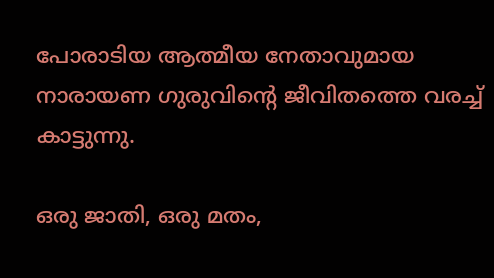പോരാടിയ ആത്മീയ നേതാവുമായ നാരായണ ഗുരുവിന്‍റെ ജീവിതത്തെ വരച്ച് കാട്ടുന്നു.

ഒരു ജാതി, ഒരു മതം,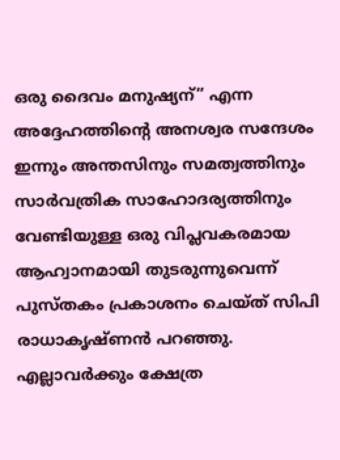ഒരു ദൈവം മനുഷ്യന്” എന്ന അദ്ദേഹത്തിന്‍റെ അനശ്വര സന്ദേശം ഇന്നും അന്തസിനും സമത്വത്തിനും സാർവത്രിക സാഹോദര്യത്തിനും വേണ്ടിയുള്ള ഒരു വിപ്ലവകരമായ ആഹ്വാനമായി തുടരുന്നുവെന്ന് പുസ്‌തകം പ്രകാശനം ചെയ്‌ത് സിപി രാധാകൃഷ്‌ണന്‍ പറഞ്ഞു. എല്ലാവര്‍ക്കും ക്ഷേത്ര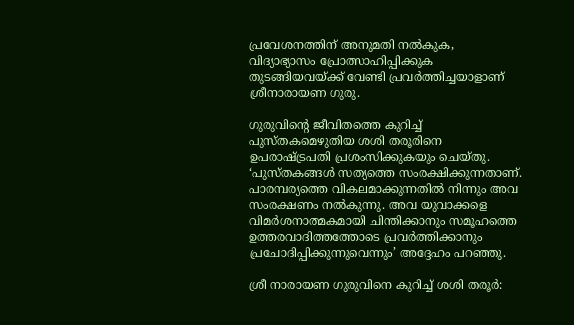പ്രവേശനത്തിന് അനുമതി നല്‍കുക, വിദ്യാഭ്യാസം പ്രോത്സാഹിപ്പിക്കുക തുടങ്ങിയവയ്‌ക്ക് വേണ്ടി പ്രവര്‍ത്തിച്ചയാളാണ് ശ്രീനാരായണ ഗുരു.

ഗുരുവിന്‍റെ ജീവിതത്തെ കുറിച്ച് പുസ്‌തകമെഴുതിയ ശശി തരൂരിനെ ഉപരാഷ്‌ട്രപതി പ്രശംസിക്കുകയും ചെയ്‌തു. ‘പുസ്‌തകങ്ങള്‍ സത്യത്തെ സംരക്ഷിക്കുന്നതാണ്. പാരമ്പര്യത്തെ വികലമാക്കുന്നതില്‍ നിന്നും അവ സംരക്ഷണം നല്‍കുന്നു. അവ യുവാക്കളെ വിമർശനാത്മകമായി ചിന്തിക്കാനും സമൂഹത്തെ ഉത്തരവാദിത്തത്തോടെ പ്രവർത്തിക്കാനും പ്രചോദിപ്പിക്കുന്നുവെന്നും’ അദ്ദേഹം പറഞ്ഞു.

ശ്രീ നാരായണ ഗുരുവിനെ കുറിച്ച് ശശി തരൂര്‍: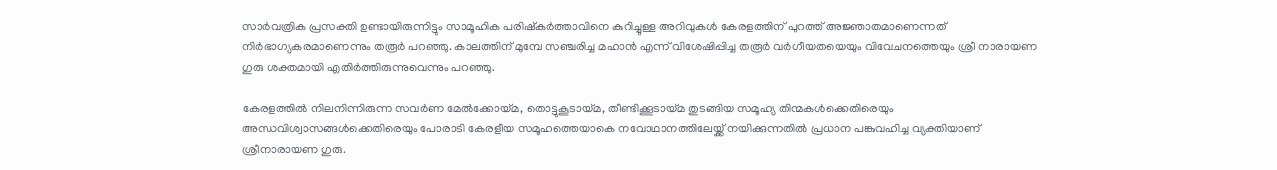സാർവത്രിക പ്രസക്തി ഉണ്ടായിരുന്നിട്ടും സാമൂഹിക പരിഷ്‌കർത്താവിനെ കുറിച്ചുള്ള അറിവുകള്‍ കേരളത്തിന് പുറത്ത് അജ്ഞാതമാണെന്നത് നിർഭാഗ്യകരമാണെന്നും തരൂർ പറഞ്ഞു. കാലത്തിന് മുമ്പേ സഞ്ചരിച്ച മഹാന്‍ എന്ന് വിശേഷിപ്പിച്ച തരൂര്‍ വര്‍ഗീയതയെയും വിവേചനത്തെയും ശ്രീ നാരായണ ഗുരു ശക്തമായി എതിര്‍ത്തിരുന്നുവെന്നും പറഞ്ഞു.

കേരളത്തിൽ നിലനിന്നിരുന്ന സവർണ മേൽക്കോയ്‌മ, തൊട്ടുകൂടായ്‌മ, തീണ്ടിക്കൂടായ്‌മ തുടങ്ങിയ സമൂഹ്യ തിന്മകൾക്കെതിരെയും അന്ധവിശ്വാസങ്ങൾക്കെതിരെയും പോരാടി കേരളീയ സമൂഹത്തെയാകെ നവോഥാനത്തിലേയ്ക്ക് നയിക്കുന്നതിൽ പ്രധാന പങ്കുവഹിച്ച വ്യക്തിയാണ് ശ്രീനാരായണ ഗുരു.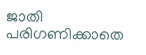ജാതി പരിഗണിക്കാതെ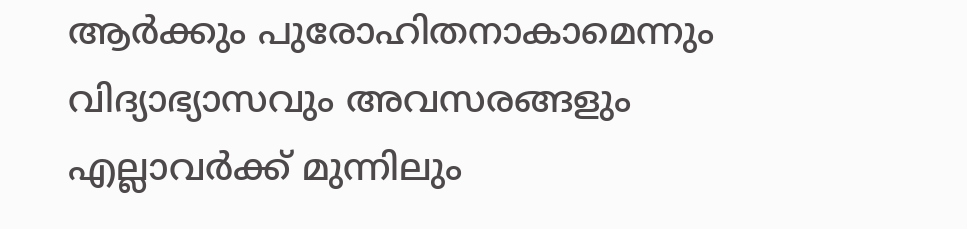ആർക്കും പുരോഹിതനാകാമെന്നും വിദ്യാഭ്യാസവും അവസരങ്ങളും എല്ലാവർക്ക് മുന്നിലും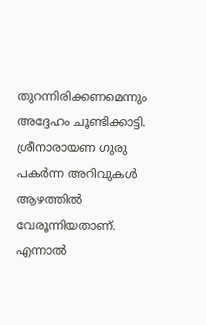തുറന്നിരിക്കണമെന്നും അദ്ദേഹം ചൂണ്ടിക്കാട്ടി. ശ്രീനാരായണ ഗുരു പകര്‍ന്ന അറിവുകള്‍ ആഴത്തില്‍ വേരൂന്നിയതാണ്. എന്നാല്‍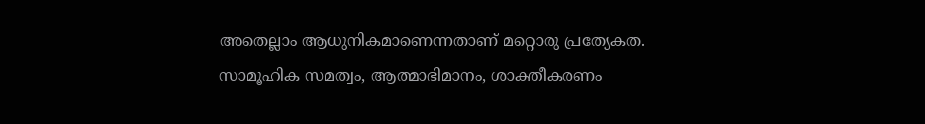അതെല്ലാം ആധുനികമാണെന്നതാണ് മറ്റൊരു പ്രത്യേകത. സാമൂഹിക സമത്വം, ആത്മാഭിമാനം, ശാക്തീകരണം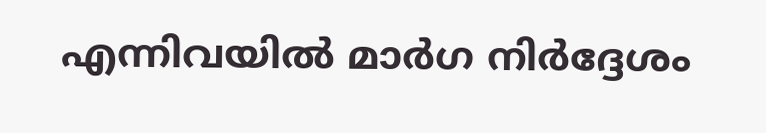എന്നിവയിൽ മാർഗ നിർദ്ദേശം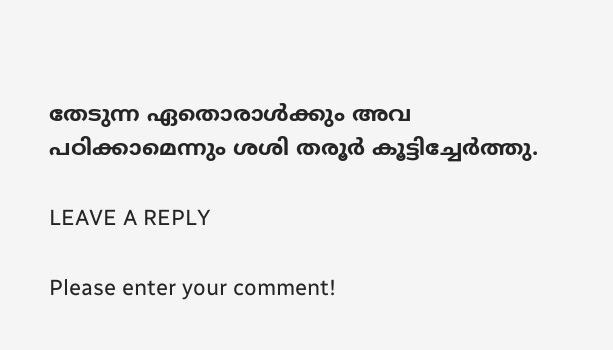തേടുന്ന ഏതൊരാൾക്കും അവ പഠിക്കാമെന്നും ശശി തരൂര്‍ കൂട്ടിച്ചേര്‍ത്തു.

LEAVE A REPLY

Please enter your comment!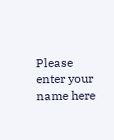Please enter your name here